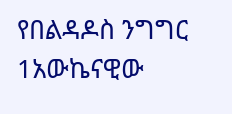የበልዳዶስ ንግግር
1አውኬናዊው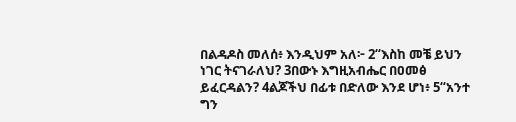በልዳዶስ መለሰ፥ እንዲህም አለ፦ 2“እስከ መቼ ይህን ነገር ትናገራለህ? 3በውኑ እግዚአብሔር በዐመፅ ይፈርዳልን? 4ልጆችህ በፊቱ በድለው እንደ ሆነ፥ 5“አንተ ግን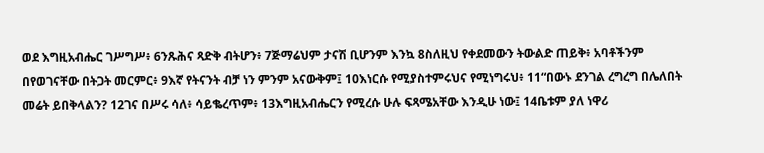ወደ እግዚአብሔር ገሥግሥ፥ 6ንጹሕና ጻድቅ ብትሆን፥ 7ጅማሬህም ታናሽ ቢሆንም እንኳ 8ስለዚህ የቀደመውን ትውልድ ጠይቅ፥ አባቶችንም በየወገናቸው በትጋት መርምር፥ 9እኛ የትናንት ብቻ ነን ምንም አናውቅም፤ 10እነርሱ የሚያስተምሩህና የሚነግሩህ፥ 11“በውኑ ደንገል ረግረግ በሌለበት መሬት ይበቅላልን? 12ገና በሥሩ ሳለ፥ ሳይቈረጥም፥ 13እግዚአብሔርን የሚረሱ ሁሉ ፍጻሜአቸው እንዲሁ ነው፤ 14ቤቱም ያለ ነዋሪ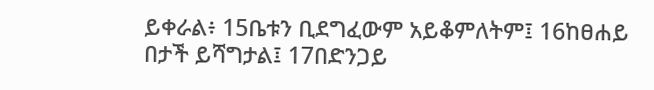ይቀራል፥ 15ቤቱን ቢደግፈውም አይቆምለትም፤ 16ከፀሐይ በታች ይሻግታል፤ 17በድንጋይ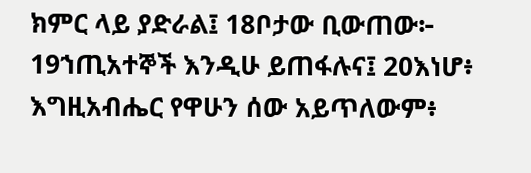ክምር ላይ ያድራል፤ 18ቦታው ቢውጠው፦ 19ኀጢአተኞች እንዲሁ ይጠፋሉና፤ 20እነሆ፥ እግዚአብሔር የዋሁን ሰው አይጥለውም፥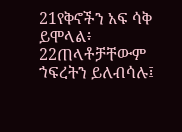21የቅኖችን አፍ ሳቅ ይሞላል፥ 22ጠላቶቻቸውም ኀፍረትን ይለብሳሉ፤